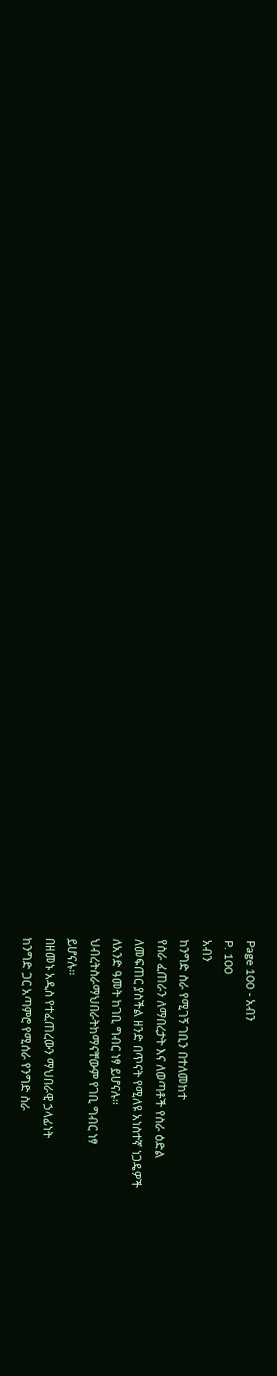Page 100 - አብን
P. 100
አብን
ከንግድ ስራ የሚገኝ ገቢን በተለመከተ
የስራ ፈጠራን ለማበረታት እና ለወጣቶች የስራ ዕድል
ለመፍጠር ያስችል ዘንድ በጥናት የሚለዩ አነስተኛ ነጋዴዎች
ለአንድ ዓመት ከገቢ ግብር ነፃ ይሆናሉ፡፡
ህብረትስራማህበራትከማናቸውም የገቢ ግብር ነፃ
ይሆናሉ፡፡
በዘመኑ አዲስ የተፈጠረውን ማህበራዊ ኃላፊነት
ከንግድ ጋር አጣምሮ የሚሰራ የንግድ ስራ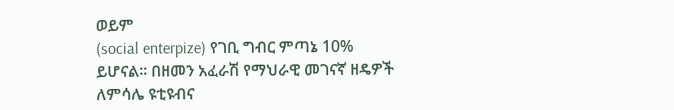ወይም
(social enterpize) የገቢ ግብር ምጣኔ 10%
ይሆናል፡፡ በዘመን አፈራሽ የማህራዊ መገናኛ ዘዴዎች
ለምሳሌ ዩቲዩብና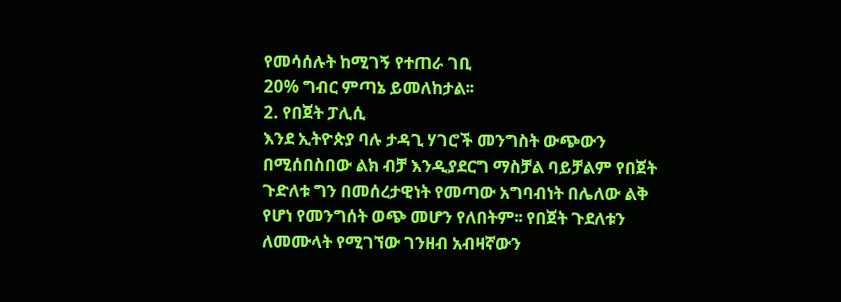የመሳሰሉት ከሚገኝ የተጠራ ገቢ
20% ግብር ምጣኔ ይመለከታል፡፡
2. የበጀት ፓሊሲ
እንደ ኢትዮጵያ ባሉ ታዳጊ ሃገሮች መንግስት ውጭውን
በሚሰበስበው ልክ ብቻ እንዲያደርግ ማስቻል ባይቻልም የበጀት
ጉድለቱ ግን በመሰረታዊነት የመጣው አግባብነት በሌለው ልቅ
የሆነ የመንግሰት ወጭ መሆን የለበትም፡፡ የበጀት ጉደለቱን
ለመሙላት የሚገኘው ገንዘብ አብዛኛውን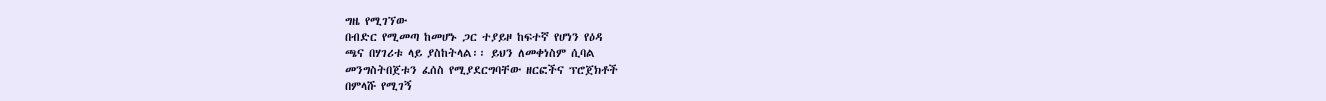ግዜ የሚገኘው
በብድር የሚመጣ ከመሆኑ ጋር ተያይዞ ከፍተኛ የሆነን የዕዳ
ጫና በሃገሪቱ ላይ ያስከትላል፡፡ ይህን ለመቀነስም ሲባል
መንግስትበጀቱን ፈሰስ የሚያደርግባቸው ዘርፎችና ፕሮጀክቶች
በምላሹ የሚገኝ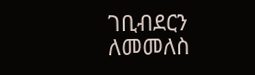ገቢብደርን ለመመለስ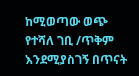ከሚወጣው ወጭ
የተሻለ ገቢ /ጥቅም እንደሚያስገኝ በጥናት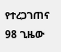የተረጋገጠና
98 ጊዜው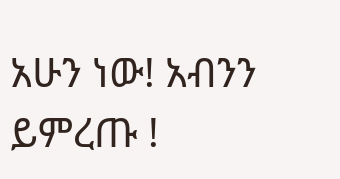አሁን ነው! አብንን ይምረጡ !